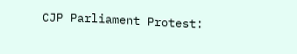CJP Parliament Protest: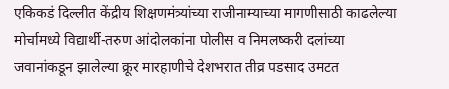एकिकडं दिल्लीत केंद्रीय शिक्षणमंत्र्यांच्या राजीनाम्याच्या मागणीसाठी काढलेल्या मोर्चामध्ये विद्यार्थी-तरुण आंदोलकांना पोलीस व निमलष्करी दलांच्या जवानांकडून झालेल्या क्रूर मारहाणीचे देशभरात तीव्र पडसाद उमटत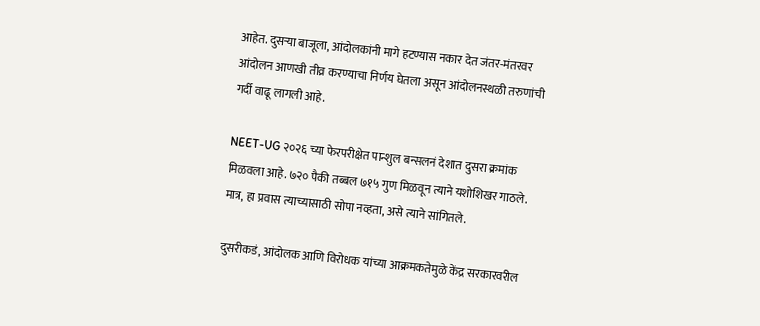आहेत. दुसऱ्या बाजूला, आंदोलकांनी मागे हटण्यास नकार देत जंतर-मंतरवर आंदोलन आणखी तीव्र करण्याचा निर्णय घेतला असून आंदोलनस्थळी तरुणांची गर्दी वाढू लागली आहे.

NEET-UG २०२६ च्या फेरपरीक्षेत पान्शुल बन्सलनं देशात दुसरा क्रमांक मिळवला आहे. ७२० पैकी तब्बल ७१५ गुण मिळवून त्याने यशोशिखर गाठले. मात्र, हा प्रवास त्याच्यासाठी सोपा नव्हता, असे त्याने सांगितले.

दुसरीकडं, आंदोलक आणि विरोधक यांच्या आक्रमकतेमुळे केंद्र सरकारवरील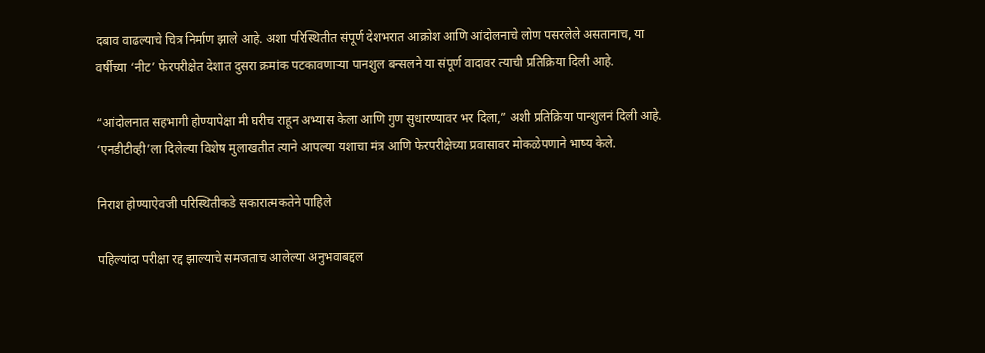दबाव वाढल्याचे चित्र निर्माण झाले आहे. अशा परिस्थितीत संपूर्ण देशभरात आक्रोश आणि आंदोलनाचे लोण पसरलेले असतानाच, या वर्षीच्या ‘नीट’ फेरपरीक्षेत देशात दुसरा क्रमांक पटकावणाऱ्या पानशुल बन्सलने या संपूर्ण वादावर त्याची प्रतिक्रिया दिली आहे.

“आंदोलनात सहभागी होण्यापेक्षा मी घरीच राहून अभ्यास केला आणि गुण सुधारण्यावर भर दिला,” अशी प्रतिक्रिया पान्शुलनं दिली आहे. ‘एनडीटीव्ही’ला दिलेल्या विशेष मुलाखतीत त्याने आपल्या यशाचा मंत्र आणि फेरपरीक्षेच्या प्रवासावर मोकळेपणाने भाष्य केले.

निराश होण्याऐवजी परिस्थितीकडे सकारात्मकतेने पाहिले

पहिल्यांदा परीक्षा रद्द झाल्याचे समजताच आलेल्या अनुभवाबद्दल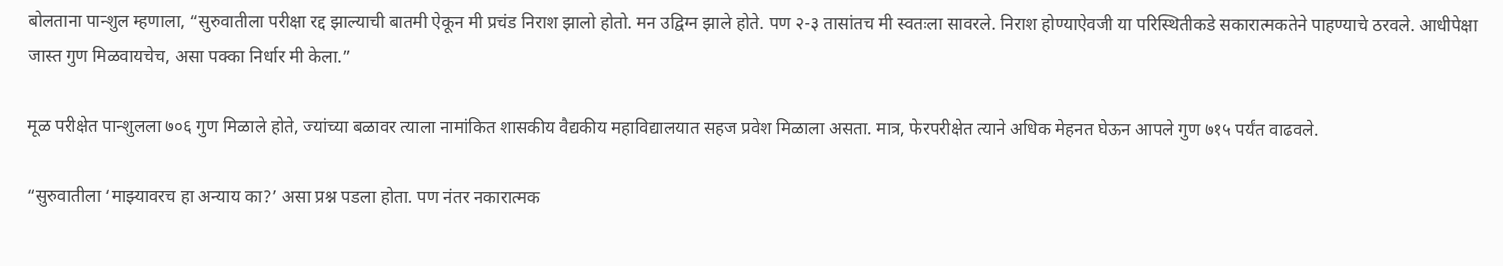बोलताना पान्शुल म्हणाला, “सुरुवातीला परीक्षा रद्द झाल्याची बातमी ऐकून मी प्रचंड निराश झालो होतो. मन उद्विग्न झाले होते. पण २-३ तासांतच मी स्वतःला सावरले. निराश होण्याऐवजी या परिस्थितीकडे सकारात्मकतेने पाहण्याचे ठरवले. आधीपेक्षा जास्त गुण मिळवायचेच, असा पक्का निर्धार मी केला.”

मूळ परीक्षेत पान्शुलला ७०६ गुण मिळाले होते, ज्यांच्या बळावर त्याला नामांकित शासकीय वैद्यकीय महाविद्यालयात सहज प्रवेश मिळाला असता. मात्र, फेरपरीक्षेत त्याने अधिक मेहनत घेऊन आपले गुण ७१५ पर्यंत वाढवले.

“सुरुवातीला ‘माझ्यावरच हा अन्याय का?’ असा प्रश्न पडला होता. पण नंतर नकारात्मक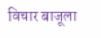विचार बाजूला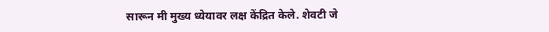सारून मी मुख्य ध्येयावर लक्ष केंद्रित केले. शेवटी जे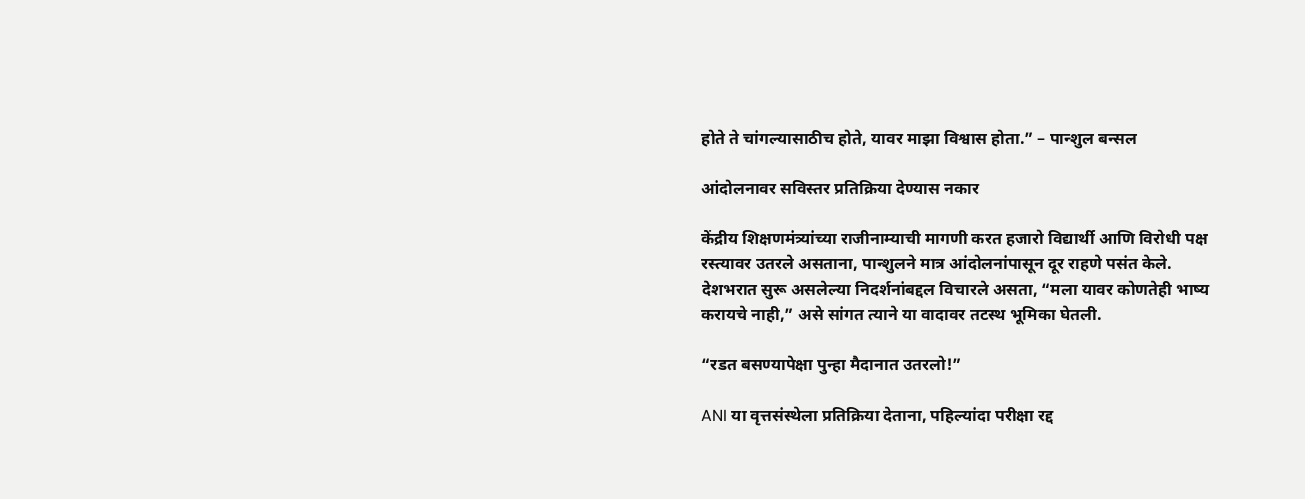होते ते चांगल्यासाठीच होते, यावर माझा विश्वास होता.” – पान्शुल बन्सल

आंदोलनावर सविस्तर प्रतिक्रिया देण्यास नकार

केंद्रीय शिक्षणमंत्र्यांच्या राजीनाम्याची मागणी करत हजारो विद्यार्थी आणि विरोधी पक्ष रस्त्यावर उतरले असताना, पान्शुलने मात्र आंदोलनांपासून दूर राहणे पसंत केले. देशभरात सुरू असलेल्या निदर्शनांबद्दल विचारले असता, “मला यावर कोणतेही भाष्य करायचे नाही,” असे सांगत त्याने या वादावर तटस्थ भूमिका घेतली.

“रडत बसण्यापेक्षा पुन्हा मैदानात उतरलो!”

ANI या वृत्तसंस्थेला प्रतिक्रिया देताना, पहिल्यांदा परीक्षा रद्द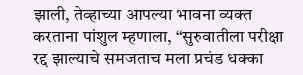झाली, तेव्हाच्या आपल्या भावना व्यक्त करताना पांशुल म्हणाला, “सुरुवातीला परीक्षा रद्द झाल्याचे समजताच मला प्रचंड धक्का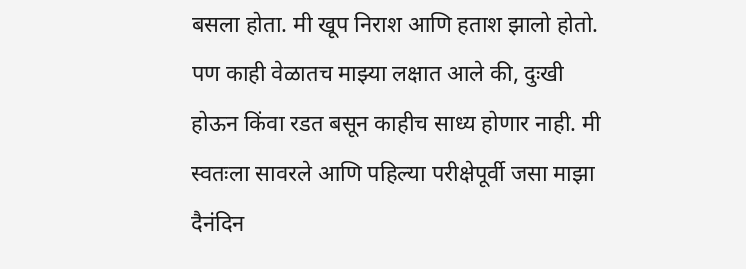बसला होता. मी खूप निराश आणि हताश झालो होतो. पण काही वेळातच माझ्या लक्षात आले की, दुःखी होऊन किंवा रडत बसून काहीच साध्य होणार नाही. मी स्वतःला सावरले आणि पहिल्या परीक्षेपूर्वी जसा माझा दैनंदिन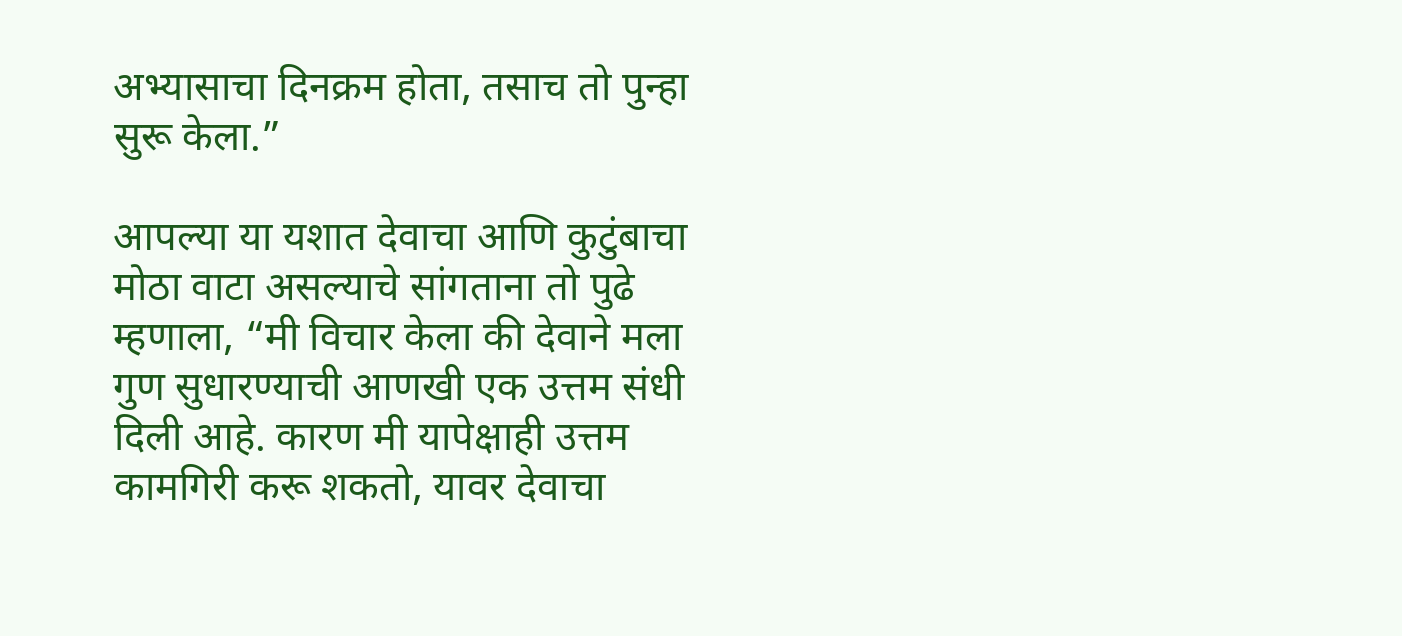अभ्यासाचा दिनक्रम होता, तसाच तो पुन्हा सुरू केला.”

आपल्या या यशात देवाचा आणि कुटुंबाचा मोठा वाटा असल्याचे सांगताना तो पुढे म्हणाला, “मी विचार केला की देवाने मला गुण सुधारण्याची आणखी एक उत्तम संधी दिली आहे. कारण मी यापेक्षाही उत्तम कामगिरी करू शकतो, यावर देवाचा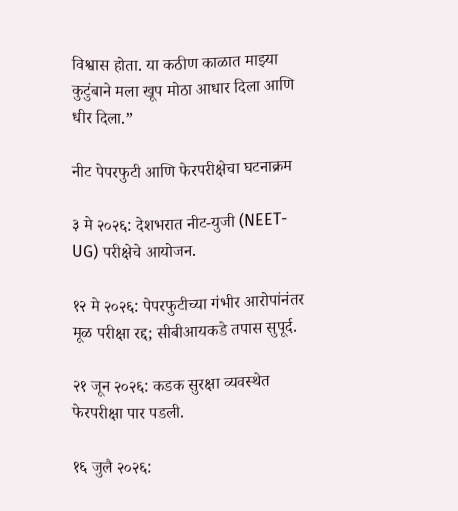विश्वास होता. या कठीण काळात माझ्या कुटुंबाने मला खूप मोठा आधार दिला आणि धीर दिला.”

नीट पेपरफुटी आणि फेरपरीक्षेचा घटनाक्रम

३ मे २०२६: देशभरात नीट-युजी (NEET-UG) परीक्षेचे आयोजन.

१२ मे २०२६: पेपरफुटीच्या गंभीर आरोपांनंतर मूळ परीक्षा रद्द; सीबीआयकडे तपास सुपूर्द.

२१ जून २०२६: कडक सुरक्षा व्यवस्थेत फेरपरीक्षा पार पडली.

१६ जुलै २०२६: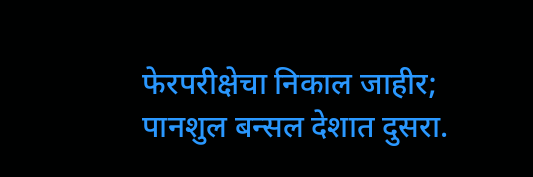फेरपरीक्षेचा निकाल जाहीर; पानशुल बन्सल देशात दुसरा.